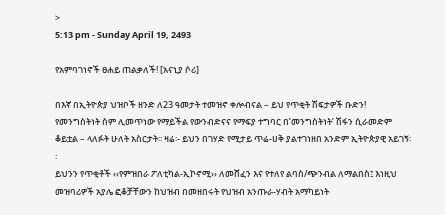>
5:13 pm - Sunday April 19, 2493

የአምባገነኖች ፀሐይ ጠልቃለች! [አናኒያ ሶሪ]

በእኛ በኢትዮጵያ ህዝቦች ዘንድ ለ23 ዓመታት ተመዝኖ ቀሎብናል – ይህ የጥቂት ሽፍታዎች ቡድን! የመንግስትነት ስም ሊመጥነው የማይችል የውንብድናና የማፍያ ተግባር በ’መንግስትነት’ ሽፋን ሲራመድም ቆይቷል – ላለፉት ሁለት አስርታት፡፡ ዛሬ፡- ይህን በገሃድ የሚታይ ጥሬ-ሀቅ ያልተገነዘበ አንድም ኢትዮጵያዊ አይገኝ፡፡
ይህንን የጥቂቶች ‹‹የምዝበራ ፖለቲካል-ኢኮኖሚ›› ለመሸፈን እና የተለየ ልባስ/ጭንብል ለማልበስ፤ እነዚህ መዝባሪዎች አያሌ ፎቆቻቸውን ከህዝብ በመዘበሩት የህዝብ አንጡራ-ሃብት አማካይነት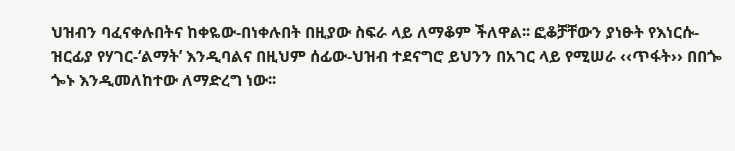ህዝብን ባፈናቀሉበትና ከቀዬው-በነቀሉበት በዚያው ስፍራ ላይ ለማቆም ችለዋል፡፡ ፎቆቻቸውን ያነፁት የእነርሱ-ዝርፊያ የሃገር-‘ልማት’ እንዲባልና በዚህም ሰፊው-ህዝብ ተደናግሮ ይህንን በአገር ላይ የሚሠራ ‹‹ጥፋት›› በበጐ ጐኑ እንዲመለከተው ለማድረግ ነው፡፡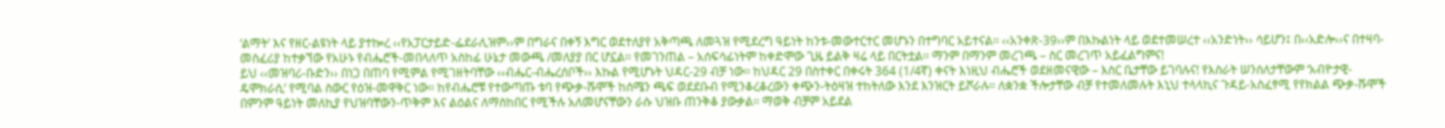‘ልማት’ እና የዘር-ልዩነት ላይ ያተኰረ ‹‹የአፓርታይድ-ፌደራሊዝም››ም በግራና በቀኝ እግር ወደተለያየ አቅጣጫ ለመጓዝ የሚደረግ ዓይነት ከንቱ-መውተርተር መሆኑን በተግባር አይተናል፡፡ ‹‹አንቀጽ-39››ም በእኩልነት ላይ ወደተመሠረተ ‹‹አንድነት›› ሳይሆን፤ በ‹‹አድሎ››ና በተዛባ-መስፈሪያ ከተቃኘው የአሁኑ የብሔሮች-መበላለጥ አስከፊ ሁኔታ መውጫ /መለያያ በር ሆኗል፡፡ የመገንጠል – አሰፍሳፊነትም ከቀድሞው ጊዜ ይልቅ ዛሬ ላይ በርትቷል፡፡ ማንም በማንም መረገጫ – ስር መረገጥ አይፈልግምና!
ይህ ‹‹መዝባሪ-ቡድን›› በነጋ በጠባ የሚምል የሚገዘትባቸው ‹‹ብሔር-ብሔረሰቦች›› እኩል የሚሆኑት ህዳር-29 ብቻ ነው፡፡ ከህዳር 29 በስተቀር በቀሩት 364 (1/4ኛ) ቀናት እነዚህ ብሔሮች ወደዘመናዊው – እስር ቤታቸው ይገባሉና! የእስራት ሠንሰለታቸውም ‘አብዮታዊ-ዴሞክራሲ’ የሚባል ስውር የዕዝ-መዋቅር ነው፡፡ ከየብሔሮቹ የተውጣጡ ቱባ የጭቃ-ሹሞች ከሰሜን ጫፍ ወደደቡብ የሚንቆረቆረውን ቀጭን-ትዕዛዝ ተከትለው እንደ እንዝርት ይሾራሉ፡፡ ለቋንቋ ችሎታቸው ብቻ የተመለመሉት እኒህ ተላላኪና ጉዳይ-አስፈፃሚ የየክልል ጭቃ-ሹሞች በምንም ዓይነት መለኪያ የህዝባቸውን-ጥቅም እና ልዕልና ለማስከበር የሚችሉ አለመሆናቸውን ራሱ ህዝቡ ጠንቅቆ ያውቃል፡፡ ማወቅ ብቻም አይደል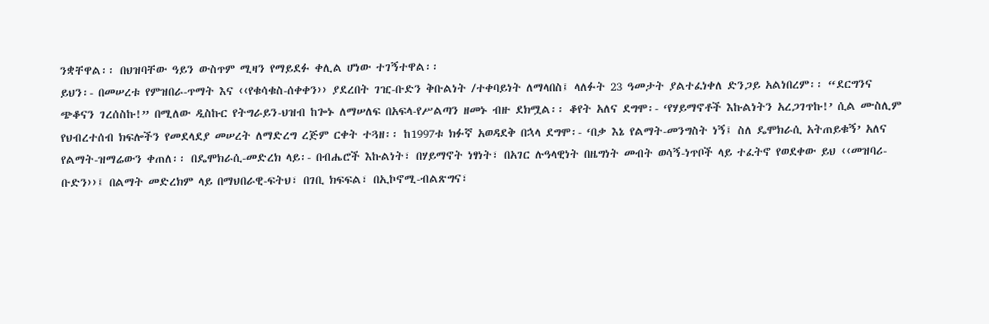ንቋቸዋል፡፡ በህዝባቸው ዓይን ውስጥም ሚዛን የማይደፉ ቀሊል ሆነው ተገኝተዋል፡፡
ይህን፡- በመሠረቱ የምዝበራ-ጥማት እና ‹‹የቁሳቁስ-ሰቀቀን›› ያደረበት ገዢ-ቡድን ቅቡልነት /ተቀባይነት ለማላበስ፤ ላለፉት 23 ዓመታት ያልተፈነቀለ ድንጋይ አልነበረም፡፡ “ደርግንና ጭቆናን ገረሰስኩ!” በሚለው ዲስኩር የትግራይን-ህዝብ ከጐኑ ለማሠለፍ በአፍላ-የሥልጣን ዘመኑ ብዙ ደክሟል፡፡ ቆየት አለና ደግሞ፡- ‘የሃይማኖቶች እኩልነትን አረጋገጥኩ!’ ሲል ሙስሊም የህብረተሰብ ክፍሎችን የመደላደያ መሠረት ለማድረግ ረጅም ርቀት ተጓዘ፡፡ ከ1997ቱ ክፉኛ አወዳደቅ በኋላ ደግሞ፡- ‘በቃ እኔ የልማት-መንግስት ነኝ፤ ስለ ዴሞክራሲ አትጠይቁኝ’ አለና የልማት-ዝማሬውን ቀጠለ፡፡ በዴሞክራሲ-መድረክ ላይ፡- በብሔሮች እኩልነት፣ በሃይማኖት ነፃነት፣ በአገር ሉዓላዊነት በዜግነት መብት ወሳኝ-ነጥቦች ላይ ተፈትኖ የወደቀው ይህ ‹‹መዝባሪ-ቡድን››፤ በልማት መድረክም ላይ በማህበራዊ-ፍትህ፣ በገቢ ክፍፍል፣ በኢኮኖሚ-ብልጽግና፣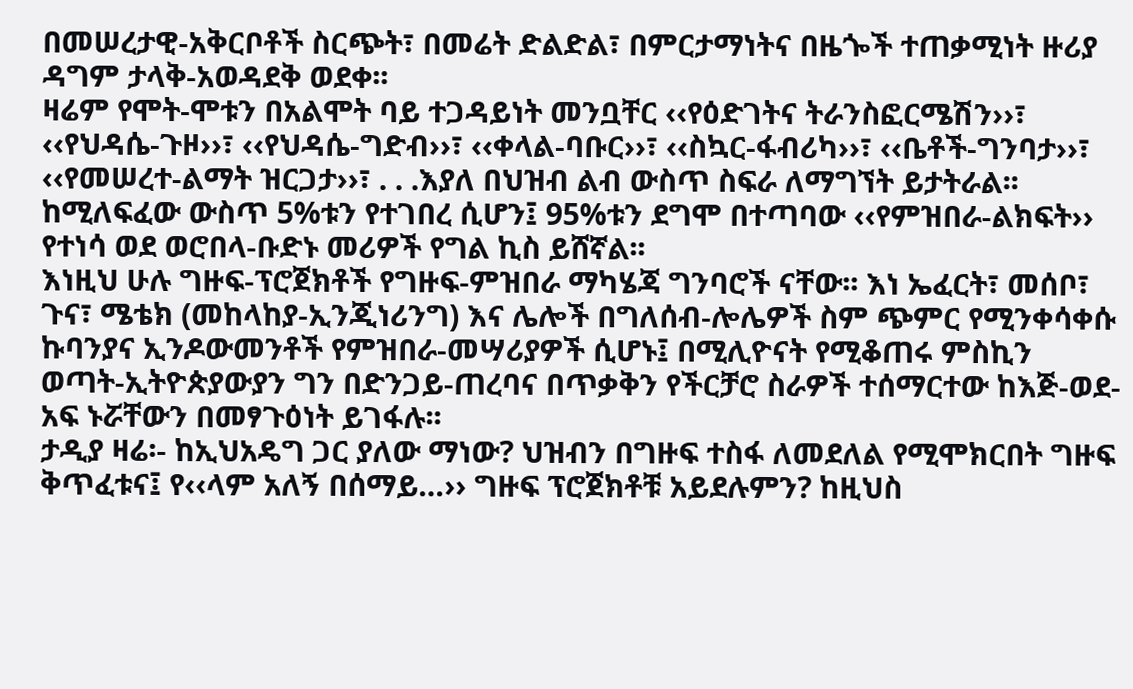በመሠረታዊ-አቅርቦቶች ስርጭት፣ በመሬት ድልድል፣ በምርታማነትና በዜጐች ተጠቃሚነት ዙሪያ ዳግም ታላቅ-አወዳደቅ ወደቀ፡፡
ዛሬም የሞት-ሞቱን በአልሞት ባይ ተጋዳይነት መንቧቸር ‹‹የዕድገትና ትራንስፎርሜሽን››፣ ‹‹የህዳሴ-ጉዞ››፣ ‹‹የህዳሴ-ግድብ››፣ ‹‹ቀላል-ባቡር››፣ ‹‹ስኳር-ፋብሪካ››፣ ‹‹ቤቶች-ግንባታ››፣ ‹‹የመሠረተ-ልማት ዝርጋታ››፣ . . .እያለ በህዝብ ልብ ውስጥ ስፍራ ለማግኘት ይታትራል፡፡ ከሚለፍፈው ውስጥ 5%ቱን የተገበረ ሲሆን፤ 95%ቱን ደግሞ በተጣባው ‹‹የምዝበራ-ልክፍት›› የተነሳ ወደ ወሮበላ-ቡድኑ መሪዎች የግል ኪስ ይሸኛል፡፡
እነዚህ ሁሉ ግዙፍ-ፕሮጀክቶች የግዙፍ-ምዝበራ ማካሄጃ ግንባሮች ናቸው፡፡ እነ ኤፈርት፣ መሰቦ፣ ጉና፣ ሜቴክ (መከላከያ-ኢንጂነሪንግ) እና ሌሎች በግለሰብ-ሎሌዎች ስም ጭምር የሚንቀሳቀሱ ኩባንያና ኢንዶውመንቶች የምዝበራ-መሣሪያዎች ሲሆኑ፤ በሚሊዮናት የሚቆጠሩ ምስኪን ወጣት-ኢትዮጵያውያን ግን በድንጋይ-ጠረባና በጥቃቅን የችርቻሮ ስራዎች ተሰማርተው ከእጅ-ወደ-አፍ ኑሯቸውን በመፃጉዕነት ይገፋሉ፡፡
ታዲያ ዛሬ፡- ከኢህአዴግ ጋር ያለው ማነው? ህዝብን በግዙፍ ተስፋ ለመደለል የሚሞክርበት ግዙፍ ቅጥፈቱና፤ የ‹‹ላም አለኝ በሰማይ…›› ግዙፍ ፕሮጀክቶቹ አይደሉምን? ከዚህስ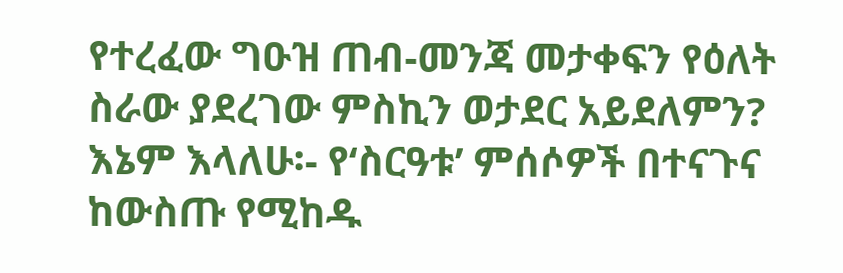የተረፈው ግዑዝ ጠብ-መንጃ መታቀፍን የዕለት ስራው ያደረገው ምስኪን ወታደር አይደለምን?
እኔም እላለሁ፡- የ‘ስርዓቱ’ ምሰሶዎች በተናጉና ከውስጡ የሚከዱ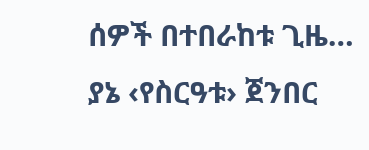ሰዎች በተበራከቱ ጊዜ… ያኔ ‹የስርዓቱ› ጀንበር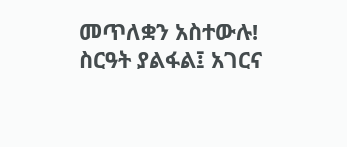መጥለቋን አስተውሉ!
ስርዓት ያልፋል፤ አገርና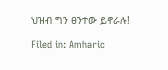ህዝብ ግን ፀንተው ይኖራሉ!

Filed in: Amharic